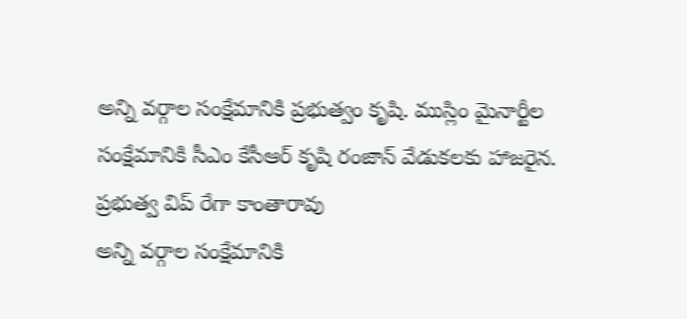అన్ని వర్గాల సంక్షేమానికి ప్రభుత్వం కృషి. ముస్లిం మైనార్టీల సంక్షేమానికి సీఎం కేసీఆర్ కృషి రంజాన్ వేడుకలకు హాజరైన. ప్రభుత్వ విప్ రేగా కాంతారావు
అన్ని వర్గాల సంక్షేమానికి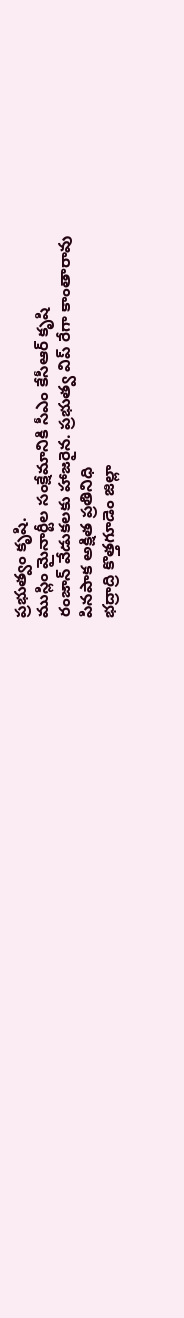ప్రభుత్వం కృషి.
ముస్లిం మైనార్టీల సంక్షేమానికి సీఎం కేసీఆర్ కృషి
రంజాన్ వేడుకలకు హాజరైన. ప్రభుత్వ విప్ రేగా కాంతారావు
పినపాక అక్షిత ప్రతినిధి
భద్రాద్రి కొత్తగూడెం జిల్లా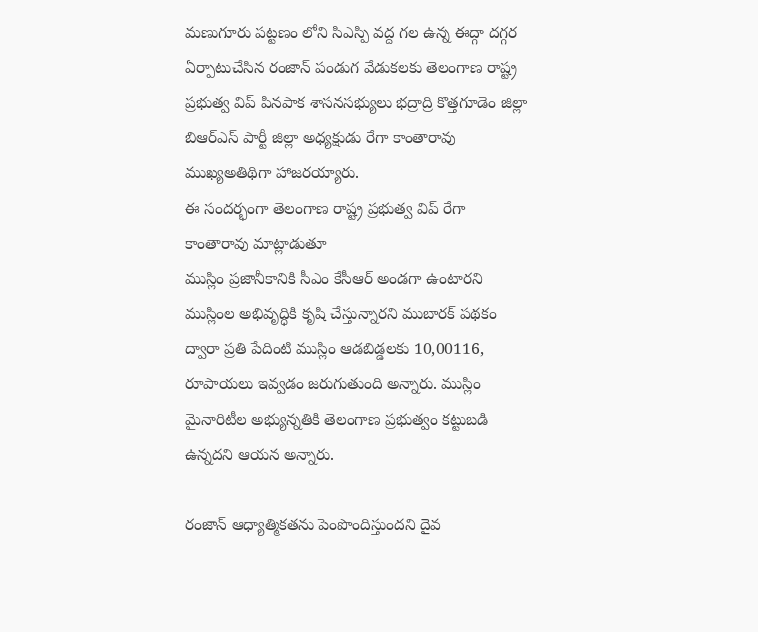మణుగూరు పట్టణం లోని సిఎస్పి వద్ద గల ఉన్న ఈద్గా దగ్గర ఏర్పాటుచేసిన రంజాన్ పండుగ వేడుకలకు తెలంగాణ రాష్ట్ర ప్రభుత్వ విప్ పినపాక శాసనసభ్యులు భద్రాద్రి కొత్తగూడెం జిల్లా బిఆర్ఎస్ పార్టీ జిల్లా అధ్యక్షుడు రేగా కాంతారావు ముఖ్యఅతిథిగా హాజరయ్యారు.
ఈ సందర్భంగా తెలంగాణ రాష్ట్ర ప్రభుత్వ విప్ రేగా కాంతారావు మాట్లాడుతూ
ముస్లిం ప్రజానీకానికి సీఎం కేసీఆర్ అండగా ఉంటారని ముస్లింల అభివృద్ధికి కృషి చేస్తున్నారని ముబారక్ పథకం ద్వారా ప్రతి పేదింటి ముస్లిం ఆడబిడ్డలకు 10,00116, రూపాయలు ఇవ్వడం జరుగుతుంది అన్నారు. ముస్లిం మైనారిటీల అభ్యున్నతికి తెలంగాణ ప్రభుత్వం కట్టుబడి ఉన్నదని ఆయన అన్నారు.

రంజాన్ ఆధ్యాత్మికతను పెంపొందిస్తుందని దైవ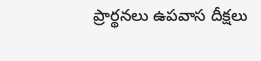ప్రార్థనలు ఉపవాస దీక్షలు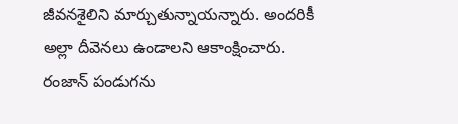జీవనశైలిని మార్చుతున్నాయన్నారు. అందరికీ అల్లా దీవెనలు ఉండాలని ఆకాంక్షించారు. రంజాన్ పండుగను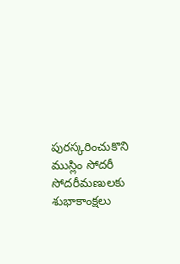పురస్కరించుకొని ముస్లిం సోదరీ సోదరీమణులకు శుభాకాంక్షలు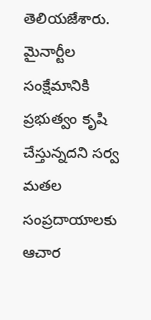తెలియజేశారు. మైనార్టీల సంక్షేమానికి ప్రభుత్వం కృషి చేస్తున్నదని సర్వ మతల సంప్రదాయాలకు ఆచార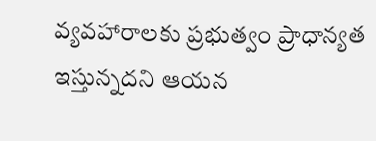వ్యవహారాలకు ప్రభుత్వం ప్రాధాన్యత ఇస్తున్నదని ఆయన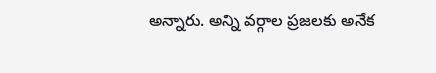అన్నారు. అన్ని వర్గాల ప్రజలకు అనేక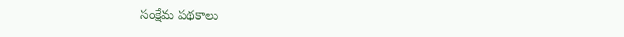సంక్షేమ పథకాలు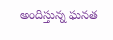అందిస్తున్న ఘనత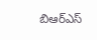బిఆర్ఎస్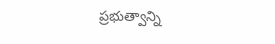ప్రభుత్వాన్ని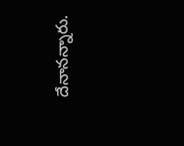దేనానన్నారు.